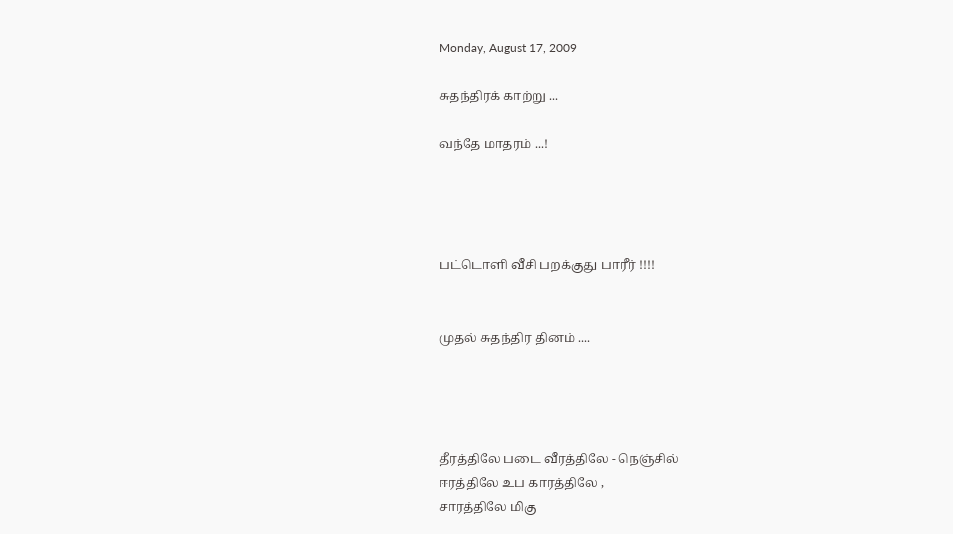Monday, August 17, 2009

சுதந்திரக் காற்று ...

வந்தே மாதரம் ...!




பட்டொளி வீசி பறக்குது பாரீர் !!!!


முதல் சுதந்திர தினம் ....




தீரத்திலே படை வீரத்திலே - நெஞ்சில்
ஈரத்திலே உப காரத்திலே ,
சாரத்திலே மிகு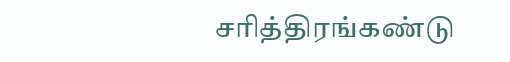சரித்திரங்கண்டு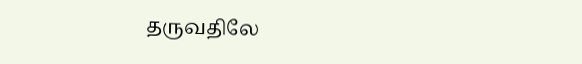தருவதிலே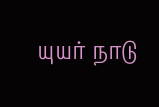யுயர் நாடு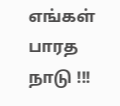எங்கள் பாரத நாடு !!!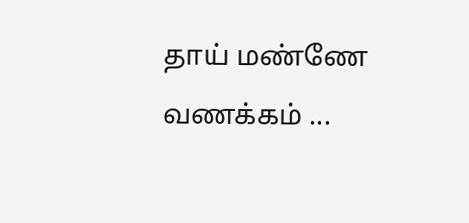தாய் மண்ணே வணக்கம் ...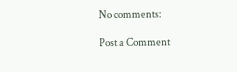No comments:

Post a Comment